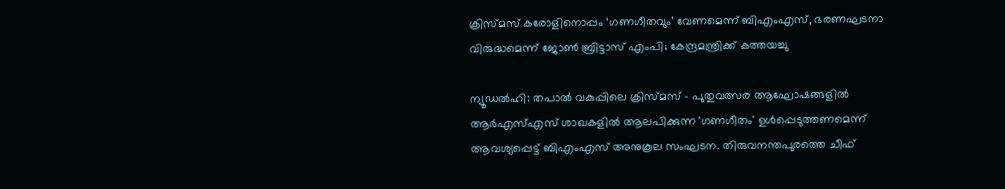ക്രിസ്മസ് കരോളിനൊപ്പം ‘ഗണഗീതവും’ വേണമെന്ന് ബിഎംഎസ്, ഭരണഘടനാ വിരുദ്ധമെന്ന് ജോൺ ബ്രിട്ടാസ് എംപി; കേന്ദ്രമന്ത്രിക്ക് കത്തയച്ചു

ന്യൂഡൽഹി: തപാൽ വകുപ്പിലെ ക്രിസ്മസ് - പുതുവത്സര ആഘോഷങ്ങളിൽ ആർഎസ്എസ് ശാഖകളിൽ ആലപിക്കുന്ന 'ഗണഗീതം' ഉൾപ്പെടുത്തണമെന്ന് ആവശ്യപ്പെട്ട് ബിഎംഎസ് അനുകൂല സംഘടന. തിരുവനന്തപുരത്തെ ചീഫ്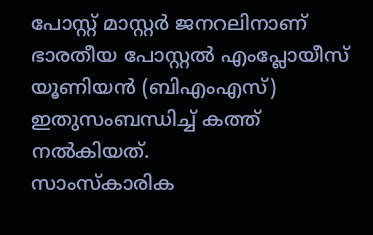പോസ്റ്റ് മാസ്റ്റർ ജനറലിനാണ് ഭാരതീയ പോസ്റ്റൽ എംപ്ലോയീസ് യൂണിയൻ (ബിഎംഎസ്) ഇതുസംബന്ധിച്ച് കത്ത് നൽകിയത്.
സാംസ്കാരിക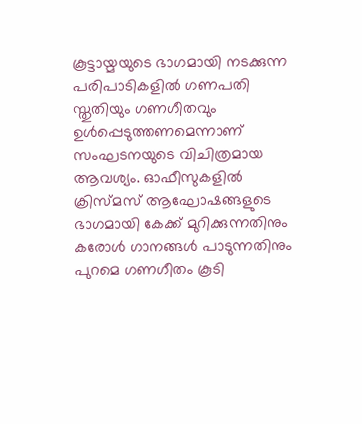കൂട്ടായ്മയുടെ ഭാഗമായി നടക്കുന്ന പരിപാടികളിൽ ഗണപതി സ്തുതിയും ഗണഗീതവും ഉൾപ്പെടുത്തണമെന്നാണ് സംഘടനയുടെ വിചിത്രമായ ആവശ്യം. ഓഫീസുകളിൽ ക്രിസ്മസ് ആഘോഷങ്ങളുടെ ഭാഗമായി കേക്ക് മുറിക്കുന്നതിനും കരോൾ ഗാനങ്ങൾ പാടുന്നതിനും പുറമെ ഗണഗീതം കൂടി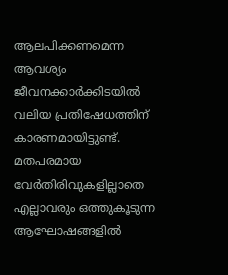ആലപിക്കണമെന്ന ആവശ്യം ജീവനക്കാർക്കിടയിൽ വലിയ പ്രതിഷേധത്തിന് കാരണമായിട്ടുണ്ട്.
മതപരമായ വേർതിരിവുകളില്ലാതെ എല്ലാവരും ഒത്തുകൂടുന്ന ആഘോഷങ്ങളിൽ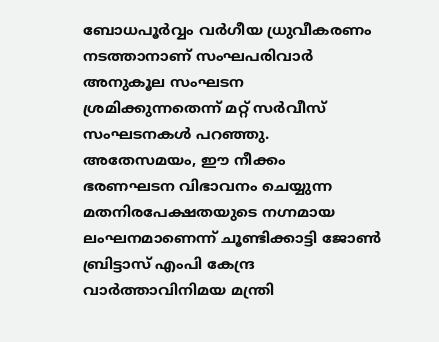ബോധപൂർവ്വം വർഗീയ ധ്രുവീകരണം നടത്താനാണ് സംഘപരിവാർ അനുകൂല സംഘടന ശ്രമിക്കുന്നതെന്ന് മറ്റ് സർവീസ് സംഘടനകൾ പറഞ്ഞു.
അതേസമയം, ഈ നീക്കം ഭരണഘടന വിഭാവനം ചെയ്യുന്ന മതനിരപേക്ഷതയുടെ നഗ്നമായ ലംഘനമാണെന്ന് ചൂണ്ടിക്കാട്ടി ജോൺ ബ്രിട്ടാസ് എംപി കേന്ദ്ര വാർത്താവിനിമയ മന്ത്രി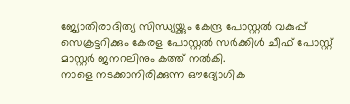ജ്യോതിരാദിത്യ സിന്ധ്യയ്ക്കും കേന്ദ്ര പോസ്റ്റൽ വകുപ്പ് സെക്രട്ടറിക്കും കേരള പോസ്റ്റൽ സർക്കിൾ ചീഫ് പോസ്റ്റ് മാസ്റ്റർ ജനറലിനും കത്ത് നൽകി.
നാളെ നടക്കാനിരിക്കുന്ന ഔദ്യോഗിക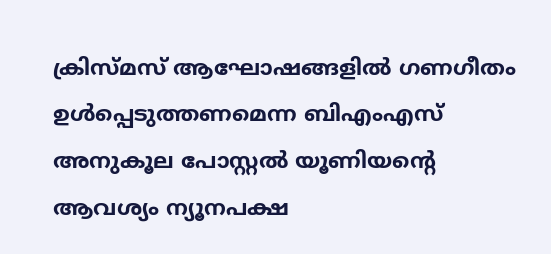ക്രിസ്മസ് ആഘോഷങ്ങളിൽ ഗണഗീതം ഉൾപ്പെടുത്തണമെന്ന ബിഎംഎസ് അനുകൂല പോസ്റ്റൽ യൂണിയന്റെ ആവശ്യം ന്യൂനപക്ഷ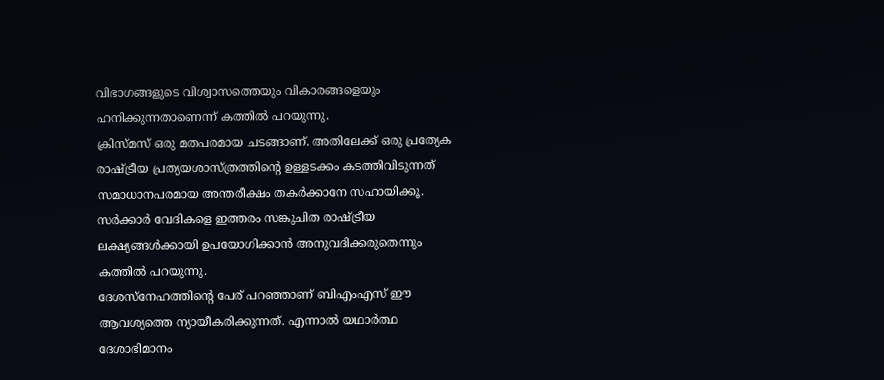വിഭാഗങ്ങളുടെ വിശ്വാസത്തെയും വികാരങ്ങളെയും ഹനിക്കുന്നതാണെന്ന് കത്തിൽ പറയുന്നു.
ക്രിസ്മസ് ഒരു മതപരമായ ചടങ്ങാണ്. അതിലേക്ക് ഒരു പ്രത്യേക രാഷ്ട്രീയ പ്രത്യയശാസ്ത്രത്തിന്റെ ഉള്ളടക്കം കടത്തിവിടുന്നത് സമാധാനപരമായ അന്തരീക്ഷം തകർക്കാനേ സഹായിക്കൂ. സർക്കാർ വേദികളെ ഇത്തരം സങ്കുചിത രാഷ്ട്രീയ ലക്ഷ്യങ്ങൾക്കായി ഉപയോഗിക്കാൻ അനുവദിക്കരുതെന്നും കത്തിൽ പറയുന്നു.
ദേശസ്നേഹത്തിന്റെ പേര് പറഞ്ഞാണ് ബിഎംഎസ് ഈ ആവശ്യത്തെ ന്യായീകരിക്കുന്നത്. എന്നാൽ യഥാർത്ഥ ദേശാഭിമാനം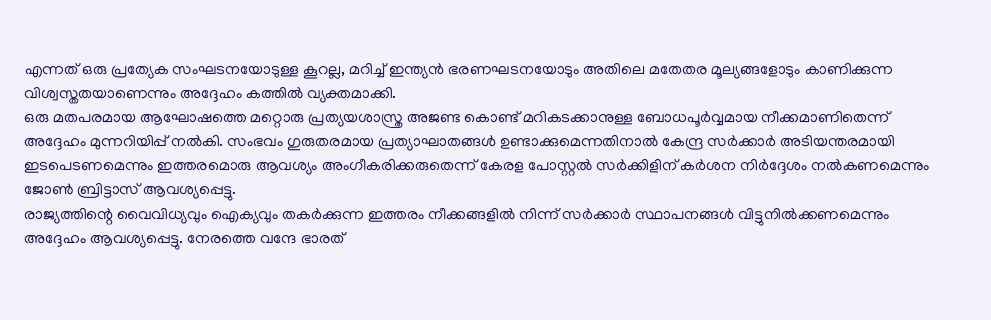എന്നത് ഒരു പ്രത്യേക സംഘടനയോടുള്ള കൂറല്ല, മറിച്ച് ഇന്ത്യൻ ഭരണഘടനയോടും അതിലെ മതേതര മൂല്യങ്ങളോടും കാണിക്കുന്ന വിശ്വസ്തതയാണെന്നും അദ്ദേഹം കത്തിൽ വ്യക്തമാക്കി.
ഒരു മതപരമായ ആഘോഷത്തെ മറ്റൊരു പ്രത്യയശാസ്ത്ര അജണ്ട കൊണ്ട് മറികടക്കാനുള്ള ബോധപൂർവ്വമായ നീക്കമാണിതെന്ന് അദ്ദേഹം മുന്നറിയിപ്പ് നൽകി. സംഭവം ഗുരുതരമായ പ്രത്യാഘാതങ്ങൾ ഉണ്ടാക്കുമെന്നതിനാൽ കേന്ദ്ര സർക്കാർ അടിയന്തരമായി ഇടപെടണമെന്നും ഇത്തരമൊരു ആവശ്യം അംഗീകരിക്കരുതെന്ന് കേരള പോസ്റ്റൽ സർക്കിളിന് കർശന നിർദ്ദേശം നൽകണമെന്നും ജോൺ ബ്രിട്ടാസ് ആവശ്യപ്പെട്ടു.
രാജ്യത്തിന്റെ വൈവിധ്യവും ഐക്യവും തകർക്കുന്ന ഇത്തരം നീക്കങ്ങളിൽ നിന്ന് സർക്കാർ സ്ഥാപനങ്ങൾ വിട്ടുനിൽക്കണമെന്നും അദ്ദേഹം ആവശ്യപ്പെട്ടു. നേരത്തെ വന്ദേ ഭാരത്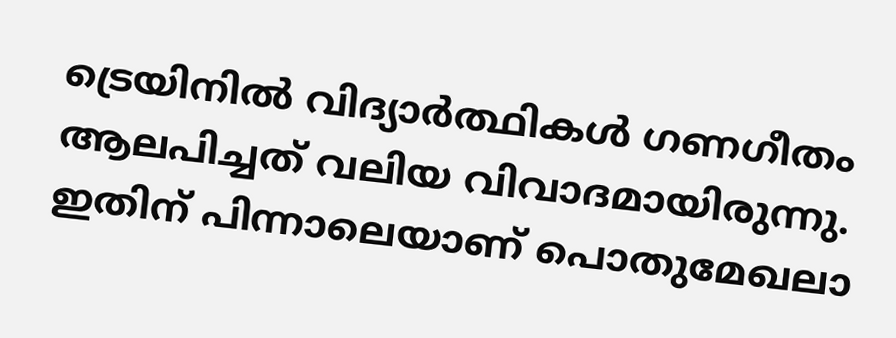ട്രെയിനിൽ വിദ്യാർത്ഥികൾ ഗണഗീതം ആലപിച്ചത് വലിയ വിവാദമായിരുന്നു.
ഇതിന് പിന്നാലെയാണ് പൊതുമേഖലാ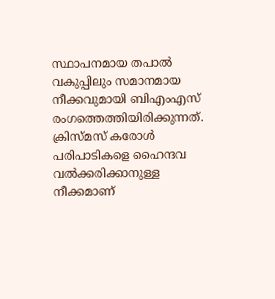സ്ഥാപനമായ തപാൽ വകുപ്പിലും സമാനമായ നീക്കവുമായി ബിഎംഎസ് രംഗത്തെത്തിയിരിക്കുന്നത്. ക്രിസ്മസ് കരോൾ പരിപാടികളെ ഹൈന്ദവ വൽക്കരിക്കാനുള്ള നീക്കമാണ്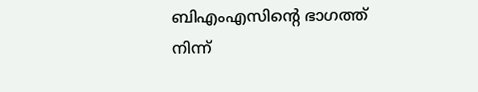ബിഎംഎസിന്റെ ഭാഗത്ത് നിന്ന്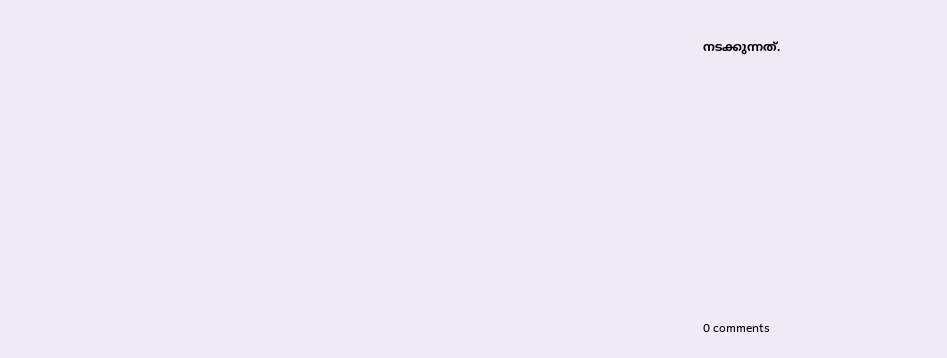നടക്കുന്നത്.










0 comments